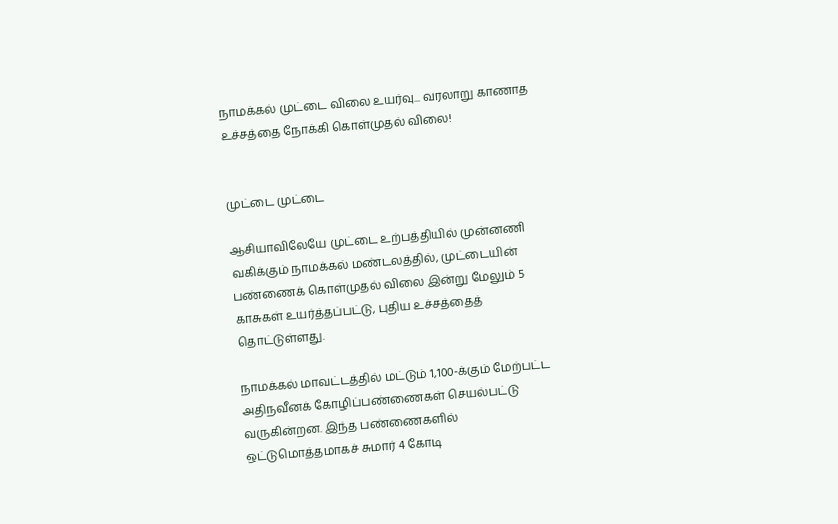நாமக்கல் முட்டை விலை உயர்வு... வரலாறு காணாத உச்சத்தை நோக்கி கொள்முதல் விலை!


முட்டை முட்டை

ஆசியாவிலேயே முட்டை உற்பத்தியில் முன்னணி வகிக்கும் நாமக்கல் மண்டலத்தில், முட்டையின் பண்ணைக் கொள்முதல் விலை இன்று மேலும் 5 காசுகள் உயர்த்தப்பட்டு, புதிய உச்சத்தைத் தொட்டுள்ளது.

நாமக்கல் மாவட்டத்தில் மட்டும் 1,100-க்கும் மேற்பட்ட அதிநவீனக் கோழிப்பண்ணைகள் செயல்பட்டு வருகின்றன. இந்த பண்ணைகளில் ஒட்டுமொத்தமாகச் சுமார் 4 கோடி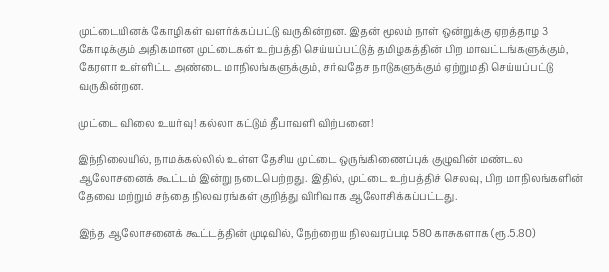முட்டையினக் கோழிகள் வளர்க்கப்பட்டு வருகின்றன. இதன் மூலம் நாள் ஒன்றுக்கு ஏறத்தாழ 3 கோடிக்கும் அதிகமான முட்டைகள் உற்பத்தி செய்யப்பட்டுத் தமிழகத்தின் பிற மாவட்டங்களுக்கும், கேரளா உள்ளிட்ட அண்டை மாநிலங்களுக்கும், சர்வதேச நாடுகளுக்கும் ஏற்றுமதி செய்யப்பட்டு வருகின்றன.

முட்டை விலை உயர்வு! கல்லா கட்டும் தீபாவளி விற்பனை!

இந்நிலையில், நாமக்கல்லில் உள்ள தேசிய முட்டை ஒருங்கிணைப்புக் குழுவின் மண்டல ஆலோசனைக் கூட்டம் இன்று நடைபெற்றது. இதில், முட்டை உற்பத்திச் செலவு, பிற மாநிலங்களின் தேவை மற்றும் சந்தை நிலவரங்கள் குறித்து விரிவாக ஆலோசிக்கப்பட்டது.

இந்த ஆலோசனைக் கூட்டத்தின் முடிவில், நேற்றைய நிலவரப்படி 580 காசுகளாக (ரூ.5.80)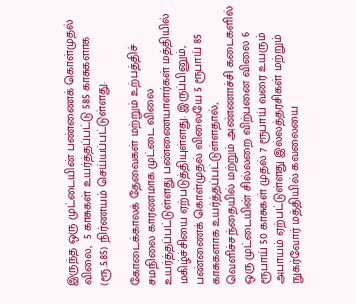இருந்த ஒரு முட்டையின் பண்ணைக் கொள்முதல் விலை,  5 காசுகள் உயர்த்தப்பட்டு 585 காசுகளாக (ரூ.5.85) நிர்ணயம் செய்யப்பட்டுள்ளது.

கோடைக்காலக் தேவைகள் மற்றும் உற்பத்திச் சமநிலை காரணமாக முட்டை விலை உயர்த்தப்பட்டுள்ளது பண்ணையாளர்கள் மத்தியில் மகிழ்ச்சியை ஏற்படுத்தியுள்ளது. இருப்பினும், பண்ணைக் கொள்முதல் விலையே 5 ரூபாய் 85 காசுகளாக உயர்த்தப்பட்டுள்ளதால், வெளிச்சந்தையில் மற்றும் அண்ணாச்சி கடைகளில் ஒரு முட்டையின் சில்லறை விற்பனை விலை 6 ரூபாய் 50 காசுகள் முதல் 7 ரூபாய் வரை உயரும் அபாயம் ஏற்பட்டுள்ளது இல்லத்தரசிகள் மற்றும் நுகர்வோர் மத்தியில் கவலையை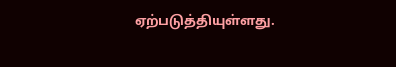ஏற்படுத்தியுள்ளது.